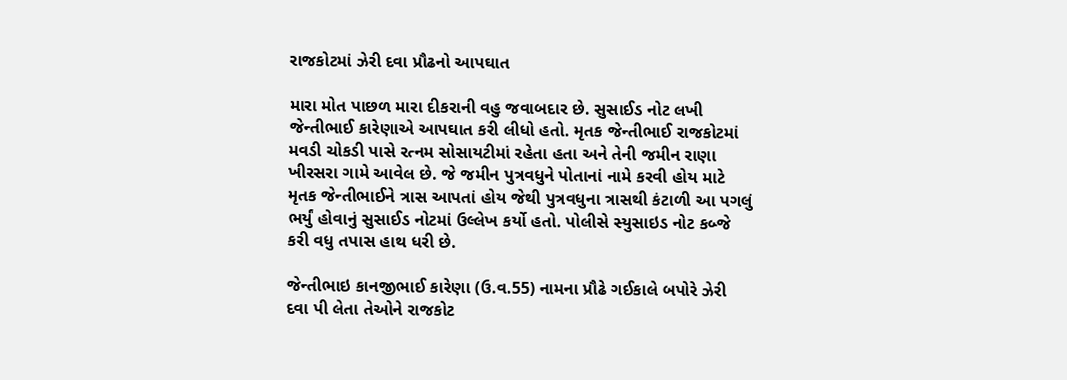રાજકોટમાં ઝેરી દવા પ્રૌઢનો આપઘાત

મારા મોત પાછળ મારા દીકરાની વહુ જવાબદાર છે. સુસાઈડ નોટ લખી જેન્તીભાઈ કારેણાએ આપઘાત કરી લીધો હતો. મૃતક જેન્તીભાઈ રાજકોટમાં મવડી ચોકડી પાસે રત્નમ સોસાયટીમાં રહેતા હતા અને તેની જમીન રાણા ખીરસરા ગામે આવેલ છે. જે જમીન પુત્રવધુને પોતાનાં નામે કરવી હોય માટે મૃતક જેન્તીભાઈને ત્રાસ આપતાં હોય જેથી પુત્રવધુના ત્રાસથી કંટાળી આ પગલું ભર્યું હોવાનું સુસાઈડ નોટમાં ઉલ્લેખ કર્યો હતો. પોલીસે સ્યુસાઇડ નોટ કબ્જે કરી વધુ તપાસ હાથ ધરી છે.

જેન્તીભાઇ કાનજીભાઈ કારેણા (ઉ.વ.55) નામના પ્રૌઢે ગઈકાલે બપોરે ઝેરી દવા પી લેતા તેઓને રાજકોટ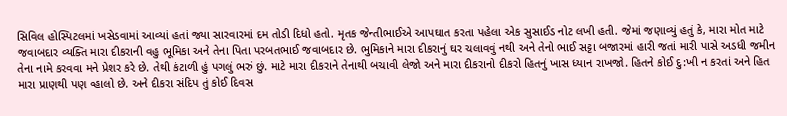સિવિલ હોસ્પિટલમાં ખસેડવામાં આવ્યાં હતાં જ્યા સારવારમાં દમ તોડી દિધો હતો. મૃતક જેન્તીભાઈએ આપઘાત કરતા પહેલા એક સુસાઈડ નોટ લખી હતી. જેમાં જણાવ્યું હતું કે, મારા મોત માટે જવાબદાર વ્યક્તિ મારા દીકરાની વહુ ભૂમિકા અને તેના પિતા પરબતભાઈ જવાબદાર છે. ભુમિકાને મારા દીકરાનું ઘર ચલાવવું નથી અને તેનો ભાઈ સટ્ટા બજારમાં હારી જતાં મારી પાસે અડધી જમીન તેના નામે કરવવા મને પ્રેશર કરે છે. તેથી કંટાળી હું પગલું ભરું છું. માટે મારા દીકરાને તેનાથી બચાવી લેજો અને મારા દીકરાનો દીકરો હિતનું ખાસ ધ્યાન રાખજો. હિતને કોઈ દુ:ખી ન કરતાં અને હિત મારા પ્રાણથી પણ વ્હાલો છે. અને દીકરા સંદિપ તું કોઈ દિવસ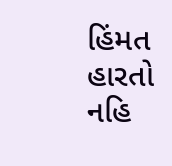હિંમત હારતો નહિ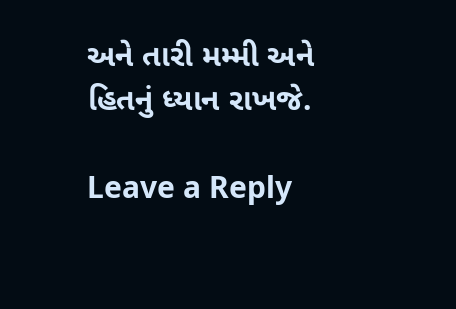અને તારી મમ્મી અને હિતનું ધ્યાન રાખજે.

Leave a Reply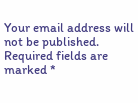Your email address will not be published. Required fields are marked *